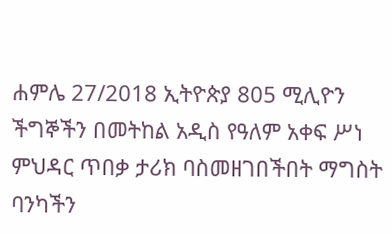ሐምሌ 27/2018 ኢትዮጵያ 805 ሚሊዮን ችግኞችን በመትከል አዲስ የዓለም አቀፍ ሥነ ምህዳር ጥበቃ ታሪክ ባስመዘገበችበት ማግስት ባንካችን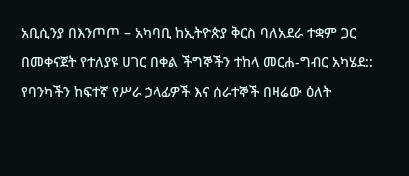አቢሲንያ በእንጦጦ – አካባቢ ከኢትዮጵያ ቅርስ ባለአደራ ተቋም ጋር በመቀናጀት የተለያዩ ሀገር በቀል ችግኞችን ተከላ መርሐ-ግብር አካሄደ::
የባንካችን ከፍተኛ የሥራ ኃላፊዎች እና ሰራተኞች በዛሬው ዕለት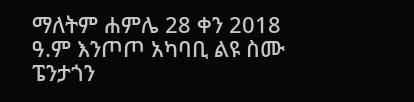ማለትም ሐምሌ 28 ቀን 2018 ዓ.ም እንጦጦ አካባቢ ልዩ ስሙ ፔንታጎን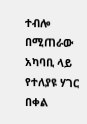ተብሎ በሚጠራው አካባቢ ላይ የተለያዩ ሃገር በቀል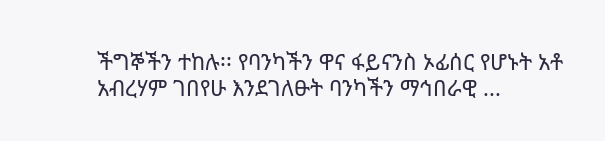ችግኞችን ተከሉ፡፡ የባንካችን ዋና ፋይናንስ ኦፊሰር የሆኑት አቶ አብረሃም ገበየሁ እንደገለፁት ባንካችን ማኅበራዊ ...